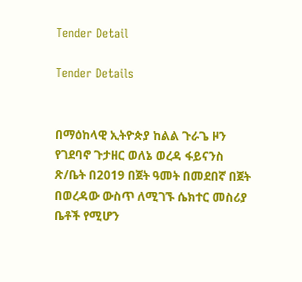Tender Detail

Tender Details


በማዕከላዊ ኢትዮጵያ ከልል ጉራጌ ዞን የገደባኖ ጉታዘር ወለኔ ወረዳ ፋይናንስ ጽ/ቤት በ2019 በጀት ዓመት በመደበኛ በጀት በወረዳው ውስጥ ለሚገኙ ሴክተር መስሪያ ቤቶች የሚሆን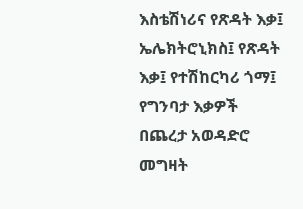እስቴሽነሪና የጽዳት እቃ፤ ኤሌክትሮኒክስ፤ የጽዳት እቃ፤ የተሽከርካሪ ጎማ፤ የግንባታ እቃዎች በጨረታ አወዳድሮ መግዛት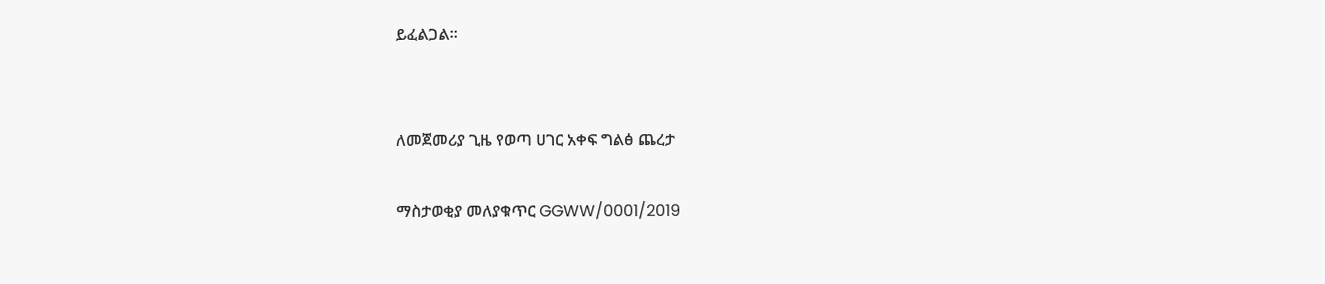ይፈልጋል።


ለመጀመሪያ ጊዜ የወጣ ሀገር አቀፍ ግልፅ ጨረታ

ማስታወቂያ መለያቁጥር GGWW/0001/2019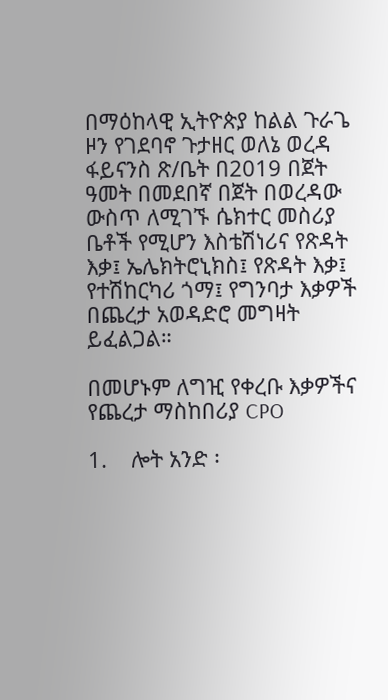በማዕከላዊ ኢትዮጵያ ከልል ጉራጌ ዞን የገደባኖ ጉታዘር ወለኔ ወረዳ ፋይናንስ ጽ/ቤት በ2019 በጀት ዓመት በመደበኛ በጀት በወረዳው ውስጥ ለሚገኙ ሴክተር መስሪያ ቤቶች የሚሆን እስቴሽነሪና የጽዳት እቃ፤ ኤሌክትሮኒክስ፤ የጽዳት እቃ፤ የተሽከርካሪ ጎማ፤ የግንባታ እቃዎች በጨረታ አወዳድሮ መግዛት ይፈልጋል።

በመሆኑም ለግዢ የቀረቡ እቃዎችና የጨረታ ማስከበሪያ CPO

1.    ሎት አንድ ፡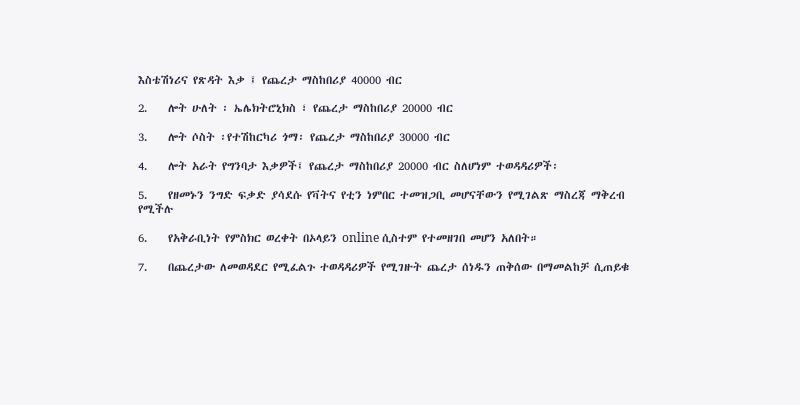እስቴሽነሪና የጽዳት እቃ ፤ የጨረታ ማስከበሪያ 40000 ብር

2.    ሎት ሁለት ፡ ኤሌክትሮኒክስ ፣ የጨረታ ማስከበሪያ 20000 ብር

3.    ሎት ሶስት ፡የተሽከርካሪ ጎማ፡ የጨረታ ማስከበሪያ 30000 ብር

4.    ሎት አራት የግንባታ እቃዎች፤ የጨረታ ማስከበሪያ 20000 ብር ስለሆነም ተወዳዳሪዎች፡

5.    የዘመኑን ንግድ ፍቃድ ያሳደሱ የቫትና የቲን ነምበር ተመዝጋቢ መሆናቸውን የሚገልጽ ማስረጃ ማቅረብ የሚችሉ

6.    የአቅራቢነት የምስክር ወረቀት በኦላይን online ሲስተም የተመዘገበ መሆን አለበት።

7.    በጨረታው ለመወዳደር የሚፈልጉ ተወዳዳሪዎች የሚገዙት ጨረታ ሰነዱን ጠቅሰው በማመልከቻ ሲጠይቁ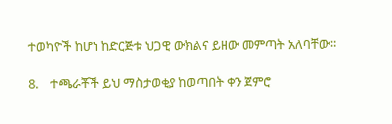ተወካዮች ከሆነ ከድርጅቱ ህጋዊ ውክልና ይዘው መምጣት አለባቸው።

8.    ተጫራቾች ይህ ማስታወቂያ ከወጣበት ቀን ጀምሮ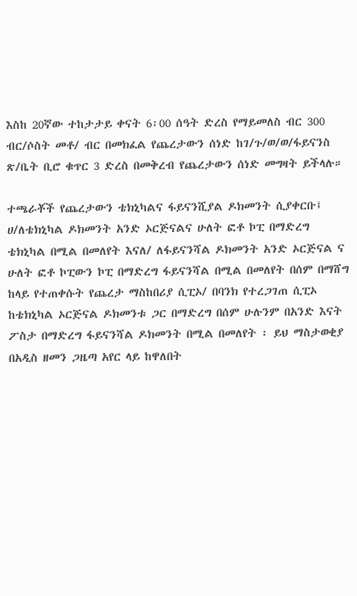እስከ 20ኛው ተከታታይ ቀናት 6፡00 ሰዓት ድረስ የማይመለስ ብር 300 ብር/ሶስት መቶ/ ብር በመክፈል የጨረታውን ሰነድ ከገ/ጉ/ወ/ወ/ፋይናንስ ጽ/ቤት ቢሮ ቁጥር 3 ድረስ በመቅረብ የጨረታውን ሰነድ መግዛት ይችላሉ።

ተጫራቾች የጨረታውን ቴክኒካልና ፋይናንሺያል ዶክመንት ሲያቀርቡ፤ ሀ/ለቴክኒካል ዶክመንት አንድ ኦርጅናልና ሁለት ፎቶ ኮፒ በማድረግ ቴክኒካል በሚል በመለየት እናለ/ ለፋይናንሻል ዶክመንት አንድ ኦርጅናል ና ሁለት ፎቶ ኮፒውን ኮፒ በማድረግ ፋይናንሻል በሚል በመለየት በሰም በማሸግ ከላይ የተጠቀሱት የጨረታ ማስከበሪያ ሲፒኦ/ በባንክ የተረጋገጠ ሲፒኦ ከቴክኒካል ኦርጅናል ዶክመንቱ ጋር በማድረግ በሰም ሁሉንም በአንድ እናት ፖስታ በማድረግ ፋይናንሻል ዶክመንት በሚል በመለየት ፡ ይህ ማስታወቂያ በአዲስ ዘመን ጋዜጣ አየር ላይ ከዋለበት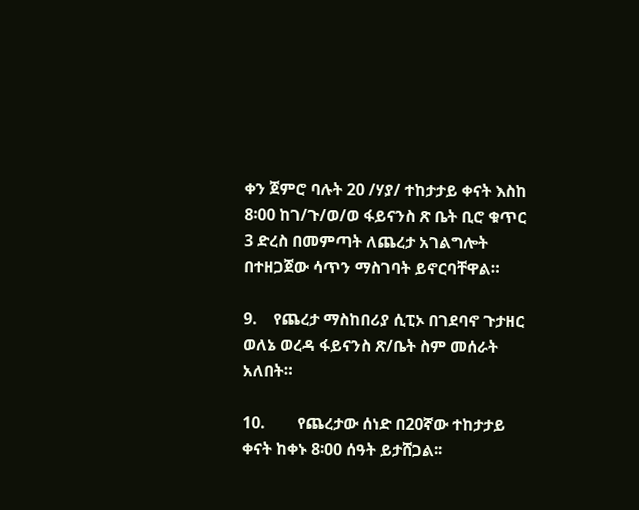ቀን ጀምሮ ባሉት 20 /ሃያ/ ተከታታይ ቀናት እስከ 8፡00 ከገ/ጉ/ወ/ወ ፋይናንስ ጽ ቤት ቢሮ ቁጥር 3 ድረስ በመምጣት ለጨረታ አገልግሎት በተዘጋጀው ሳጥን ማስገባት ይኖርባቸዋል።

9.    የጨረታ ማስከበሪያ ሲፒኦ በገደባኖ ጉታዘር ወለኔ ወረዳ ፋይናንስ ጽ/ቤት ስም መሰራት አለበት።

10.        የጨረታው ሰነድ በ20ኛው ተከታታይ ቀናት ከቀኑ 8፡00 ሰዓት ይታሸጋል፡፡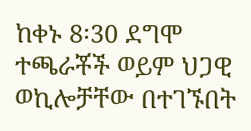ከቀኑ 8፡30 ደግሞ ተጫራቾች ወይም ህጋዊ ወኪሎቻቸው በተገኙበት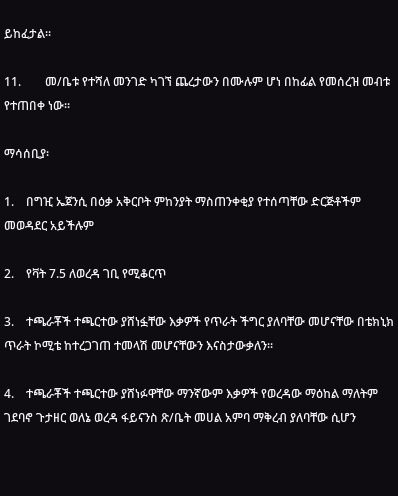ይከፈታል።

11.        መ/ቤቱ የተሻለ መንገድ ካገኘ ጨረታውን በሙሉም ሆነ በከፊል የመሰረዝ መብቱ የተጠበቀ ነው።

ማሳሰቢያ፡

1.    በግዢ ኤጀንሲ በዕቃ አቅርቦት ምከንያት ማስጠንቀቂያ የተሰጣቸው ድርጅቶችም መወዳደር አይችሉም

2.    የቫት 7.5 ለወረዳ ገቢ የሚቆርጥ

3.    ተጫራቾች ተጫርተው ያሸነፏቸው እቃዎች የጥራት ችግር ያለባቸው መሆናቸው በቴክኒክ ጥራት ኮሚቴ ከተረጋገጠ ተመላሽ መሆናቸውን እናስታውቃለን፡፡

4.    ተጫራቾች ተጫርተው ያሸነፉዋቸው ማንኛውም እቃዎች የወረዳው ማዕከል ማለትም ገደባኖ ጉታዘር ወለኔ ወረዳ ፋይናንስ ጽ/ቤት መሀል አምባ ማቅረብ ያለባቸው ሲሆን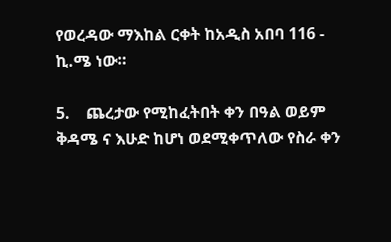የወረዳው ማእከል ርቀት ከአዲስ አበባ 116 - ኪ.ሜ ነው።

5.    ጨረታው የሚከፈትበት ቀን በዓል ወይም ቅዳሜ ና እሁድ ከሆነ ወደሚቀጥለው የስራ ቀን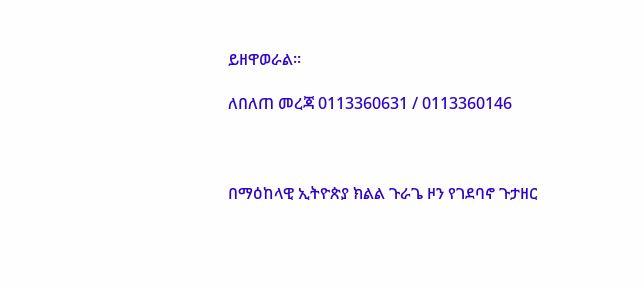ይዘዋወራል።

ለበለጠ መረጃ 0113360631 / 0113360146



በማዕከላዊ ኢትዮጵያ ክልል ጉራጌ ዞን የገደባኖ ጉታዘር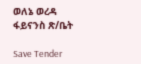ወለኔ ወረዳ ፋይናንስ ጽ/ቤት

Save Tender